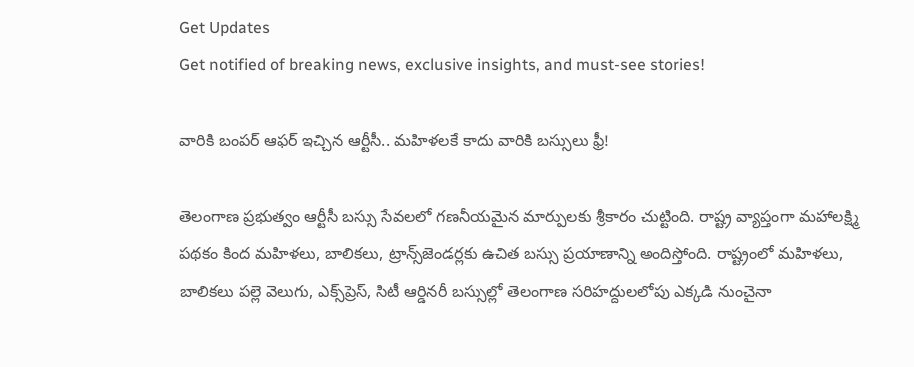Get Updates
Get notified of breaking news, exclusive insights, and must-see stories!

వారికి బంపర్ ఆఫర్ ఇచ్చిన ఆర్టీసీ.. మహిళలకే కాదు వారికి బస్సులు ఫ్రీ!

తెలంగాణ ప్రభుత్వం ఆర్టీసీ బస్సు సేవలలో గణనీయమైన మార్పులకు శ్రీకారం చుట్టింది. రాష్ట్ర వ్యాప్తంగా మహాలక్ష్మి పథకం కింద మహిళలు, బాలికలు, ట్రాన్స్‌జెండర్లకు ఉచిత బస్సు ప్రయాణాన్ని అందిస్తోంది. రాష్ట్రంలో మహిళలు, బాలికలు పల్లె వెలుగు, ఎక్స్‌ప్రెస్, సిటీ ఆర్డినరీ బస్సుల్లో తెలంగాణ సరిహద్దులలోపు ఎక్కడి నుంచైనా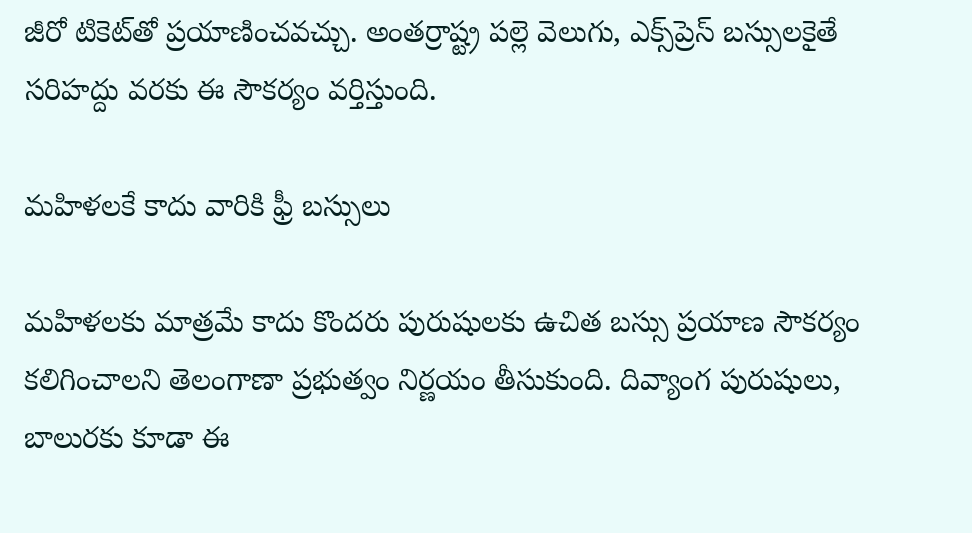జీరో టికెట్‌తో ప్రయాణించవచ్చు. అంతర్రాష్ట్ర పల్లె వెలుగు, ఎక్స్‌ప్రెస్ బస్సులకైతే సరిహద్దు వరకు ఈ సౌకర్యం వర్తిస్తుంది.

మహిళలకే కాదు వారికి ఫ్రీ బస్సులు

మహిళలకు మాత్రమే కాదు కొందరు పురుషులకు ఉచిత బస్సు ప్రయాణ సౌకర్యం కలిగించాలని తెలంగాణా ప్రభుత్వం నిర్ణయం తీసుకుంది. దివ్యాంగ పురుషులు, బాలురకు కూడా ఈ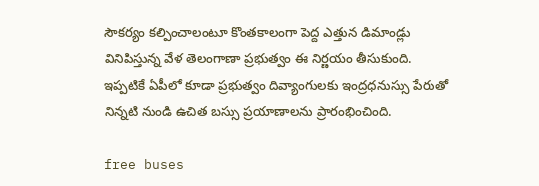సౌకర్యం కల్పించాలంటూ కొంతకాలంగా పెద్ద ఎత్తున డిమాండ్లు వినిపిస్తున్న వేళ తెలంగాణా ప్రభుత్వం ఈ నిర్ణయం తీసుకుంది. ఇప్పటికే ఏపీలో కూడా ప్రభుత్వం దివ్యాంగులకు ఇంద్రధనుస్సు పేరుతో నిన్నటి నుండి ఉచిత బస్సు ప్రయాణాలను ప్రారంభించింది.

free buses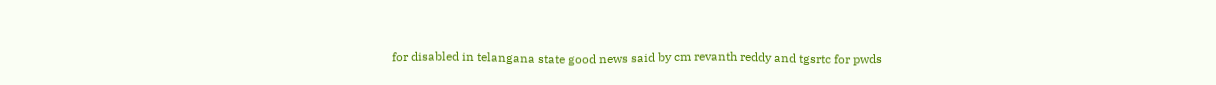for disabled in telangana state good news said by cm revanth reddy and tgsrtc for pwds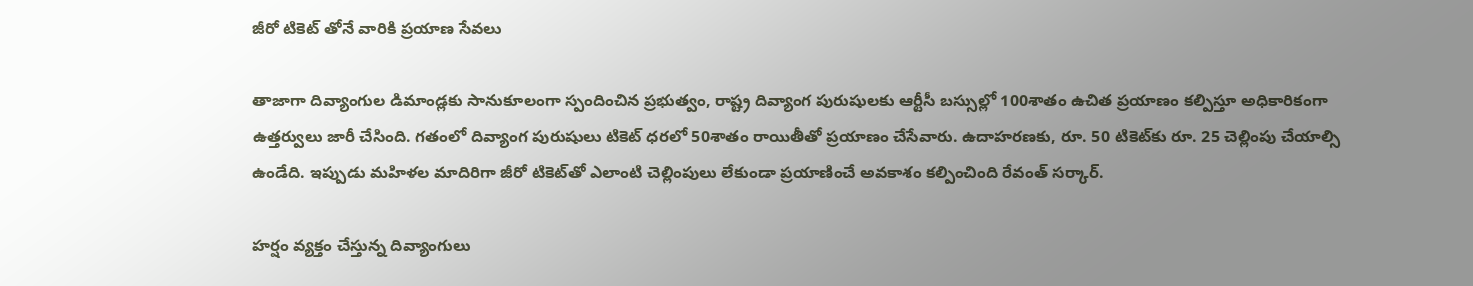జీరో టికెట్ తోనే వారికి ప్రయాణ సేవలు

తాజాగా దివ్యాంగుల డిమాండ్లకు సానుకూలంగా స్పందించిన ప్రభుత్వం, రాష్ట్ర దివ్యాంగ పురుషులకు ఆర్టీసీ బస్సుల్లో 100శాతం ఉచిత ప్రయాణం కల్పిస్తూ అధికారికంగా ఉత్తర్వులు జారీ చేసింది. గతంలో దివ్యాంగ పురుషులు టికెట్ ధరలో 50శాతం రాయితీతో ప్రయాణం చేసేవారు. ఉదాహరణకు, రూ. 50 టికెట్‌కు రూ. 25 చెల్లింపు చేయాల్సి ఉండేది. ఇప్పుడు మహిళల మాదిరిగా జీరో టికెట్‌తో ఎలాంటి చెల్లింపులు లేకుండా ప్రయాణించే అవకాశం కల్పించింది రేవంత్ సర్కార్.

హర్షం వ్యక్తం చేస్తున్న దివ్యాంగులు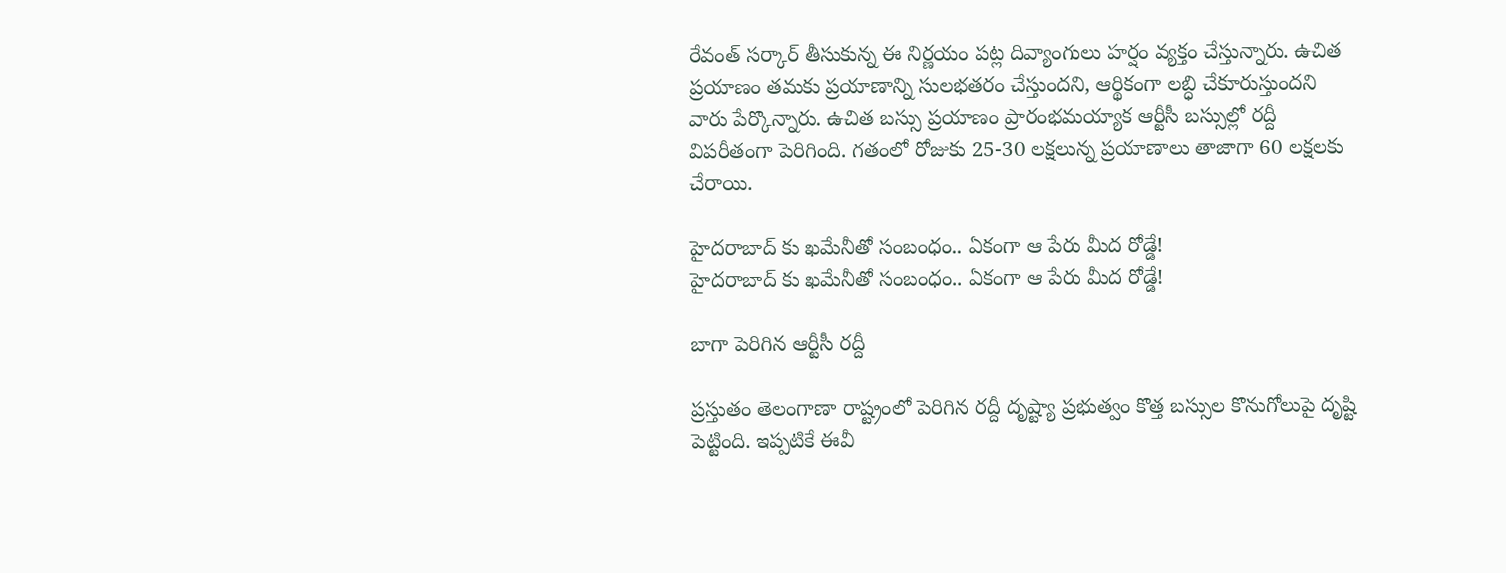రేవంత్ సర్కార్ తీసుకున్న ఈ నిర్ణయం పట్ల దివ్యాంగులు హర్షం వ్యక్తం చేస్తున్నారు. ఉచిత ప్రయాణం తమకు ప్రయాణాన్ని సులభతరం చేస్తుందని, ఆర్థికంగా లబ్ధి చేకూరుస్తుందని వారు పేర్కొన్నారు. ఉచిత బస్సు ప్రయాణం ప్రారంభమయ్యాక ఆర్టీసీ బస్సుల్లో రద్దీ విపరీతంగా పెరిగింది. గతంలో రోజుకు 25-30 లక్షలున్న ప్రయాణాలు తాజాగా 60 లక్షలకు చేరాయి.

హైదరాబాద్ కు ఖమేనీతో సంబంధం.. ఏకంగా ఆ పేరు మీద రోడ్డే!
హైదరాబాద్ కు ఖమేనీతో సంబంధం.. ఏకంగా ఆ పేరు మీద రోడ్డే!

బాగా పెరిగిన ఆర్టీసీ రద్దీ

ప్రస్తుతం తెలంగాణా రాష్ట్రంలో పెరిగిన రద్దీ దృష్ట్యా ప్రభుత్వం కొత్త బస్సుల కొనుగోలుపై దృష్టి పెట్టింది. ఇప్పటికే ఈవీ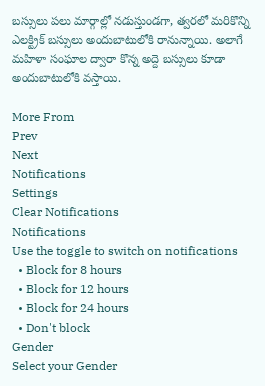బస్సులు పలు మార్గాల్లో నడుస్తుండగా, త్వరలో మరికొన్ని ఎలక్ట్రిక్ బస్సులు అందుబాటులోకి రానున్నాయి. అలాగే మహిళా సంఘాల ద్వారా కొన్న అద్దె బస్సులు కూడా అందుబాటులోకి వస్తాయి.

More From
Prev
Next
Notifications
Settings
Clear Notifications
Notifications
Use the toggle to switch on notifications
  • Block for 8 hours
  • Block for 12 hours
  • Block for 24 hours
  • Don't block
Gender
Select your Gender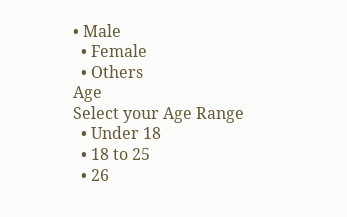• Male
  • Female
  • Others
Age
Select your Age Range
  • Under 18
  • 18 to 25
  • 26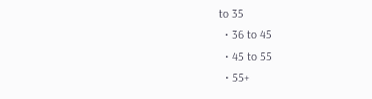to 35
  • 36 to 45
  • 45 to 55
  • 55+